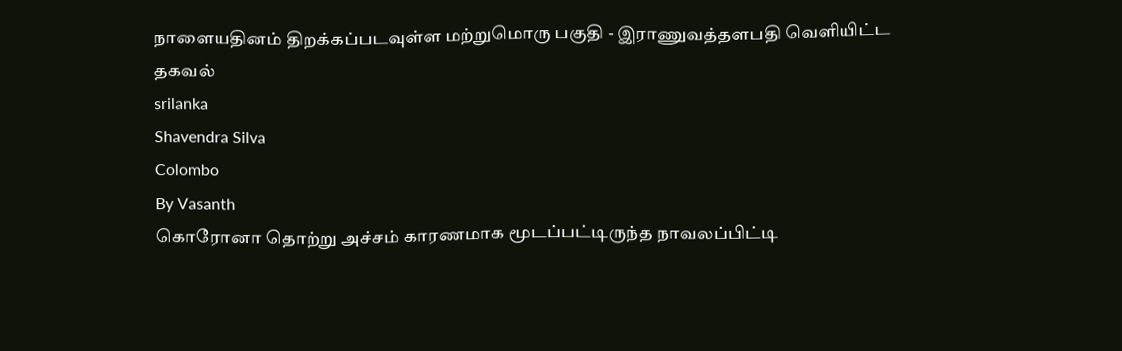நாளையதினம் திறக்கப்படவுள்ள மற்றுமொரு பகுதி - இராணுவத்தளபதி வெளியிட்ட தகவல்
srilanka
Shavendra Silva
Colombo
By Vasanth
கொரோனா தொற்று அச்சம் காரணமாக மூடப்பட்டிருந்த நாவலப்பிட்டி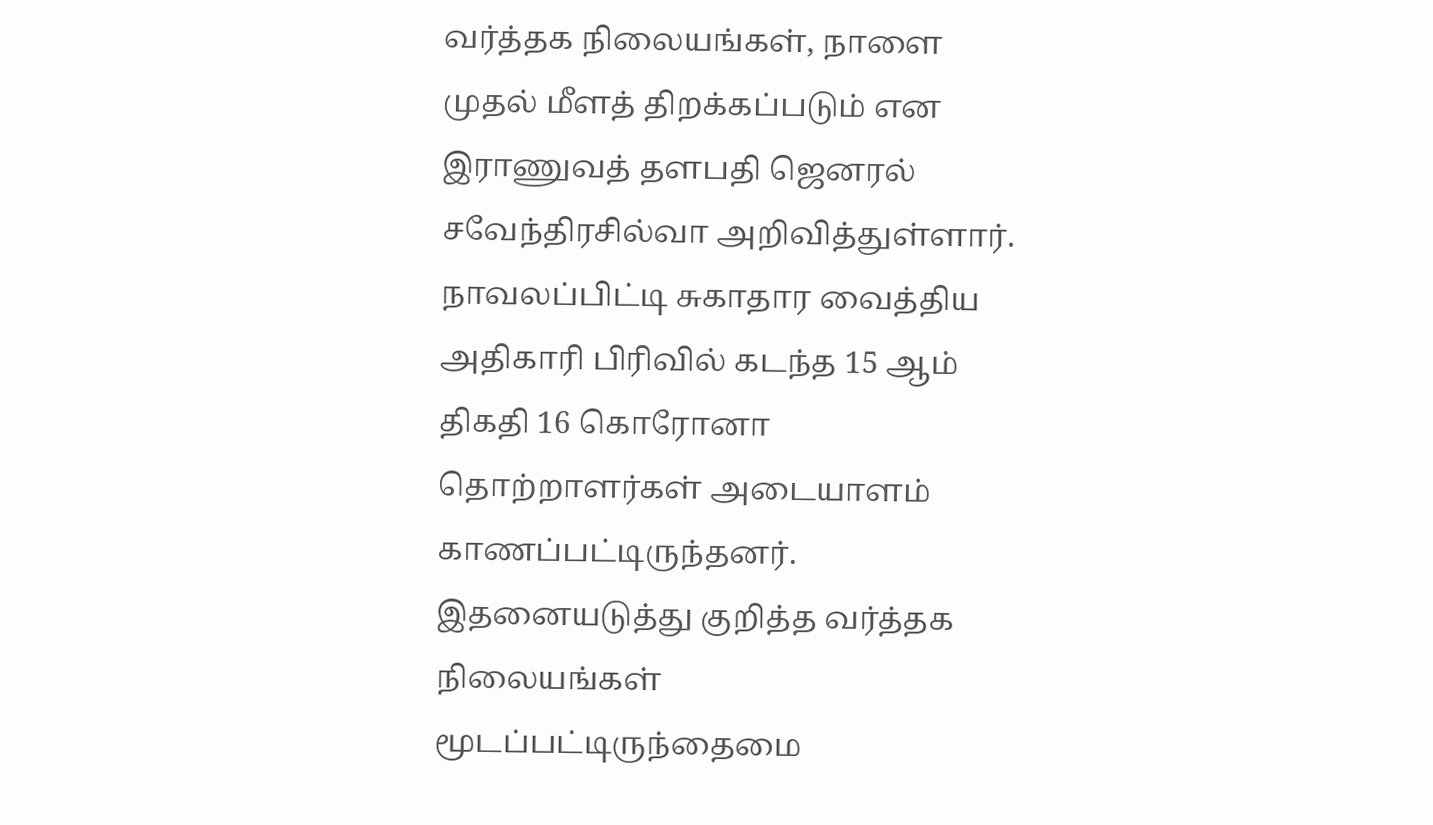வர்த்தக நிலையங்கள், நாளை முதல் மீளத் திறக்கப்படும் என இராணுவத் தளபதி ஜெனரல் சவேந்திரசில்வா அறிவித்துள்ளார்.
நாவலப்பிட்டி சுகாதார வைத்திய அதிகாரி பிரிவில் கடந்த 15 ஆம் திகதி 16 கொரோனா தொற்றாளர்கள் அடையாளம் காணப்பட்டிருந்தனர்.
இதனையடுத்து குறித்த வர்த்தக நிலையங்கள் மூடப்பட்டிருந்தைமை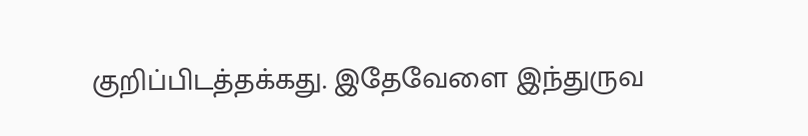குறிப்பிடத்தக்கது. இதேவேளை இந்துருவ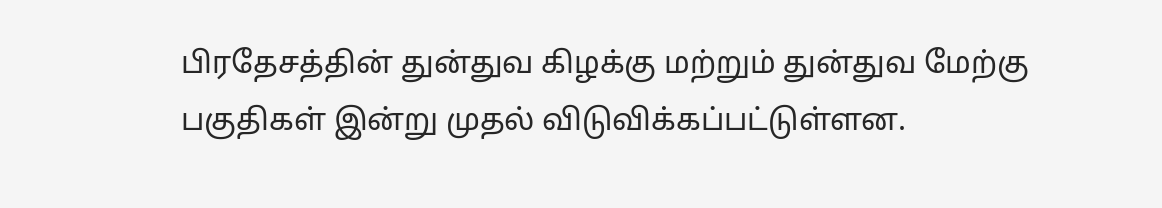பிரதேசத்தின் துன்துவ கிழக்கு மற்றும் துன்துவ மேற்கு பகுதிகள் இன்று முதல் விடுவிக்கப்பட்டுள்ளன.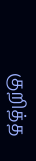குறித்த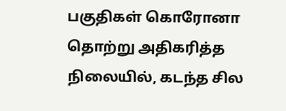பகுதிகள் கொரோனா தொற்று அதிகரித்த நிலையில், கடந்த சில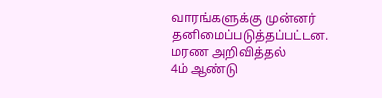வாரங்களுக்கு முன்னர் தனிமைப்படுத்தப்பட்டன.
மரண அறிவித்தல்
4ம் ஆண்டு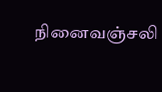நினைவஞ்சலி